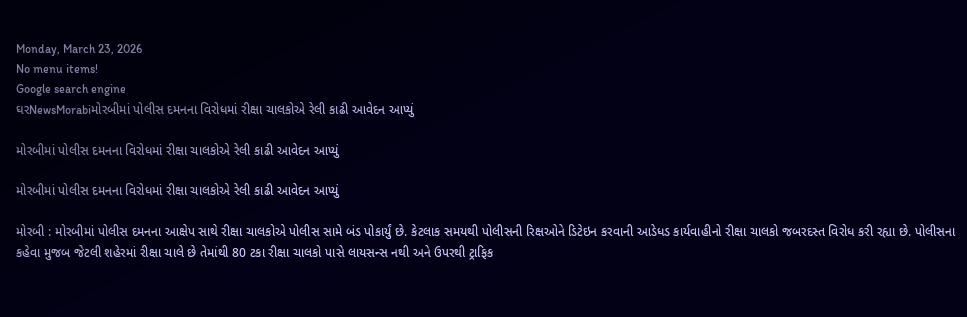Monday, March 23, 2026
No menu items!
Google search engine
ઘરNewsMorabiમોરબીમાં પોલીસ દમનના વિરોધમાં રીક્ષા ચાલકોએ રેલી કાઢી આવેદન આપ્યું

મોરબીમાં પોલીસ દમનના વિરોધમાં રીક્ષા ચાલકોએ રેલી કાઢી આવેદન આપ્યું

મોરબીમાં પોલીસ દમનના વિરોધમાં રીક્ષા ચાલકોએ રેલી કાઢી આવેદન આપ્યું

મોરબી : મોરબીમાં પોલીસ દમનના આક્ષેપ સાથે રીક્ષા ચાલકોએ પોલીસ સામે બંડ પોકાર્યું છે. કેટલાક સમયથી પોલીસની રિક્ષઓને ડિટેઇન કરવાની આડેધડ કાર્યવાહીનો રીક્ષા ચાલકો જબરદસ્ત વિરોધ કરી રહ્યા છે. પોલીસના કહેવા મુજબ જેટલી શહેરમાં રીક્ષા ચાલે છે તેમાંથી 80 ટકા રીક્ષા ચાલકો પાસે લાયસન્સ નથી અને ઉપરથી ટ્રાફિક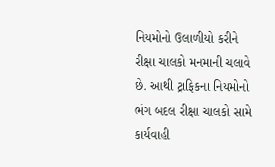નિયમોનો ઉલાળીયો કરીને રીક્ષા ચાલકો મનમાની ચલાવે છે. આથી ટ્રાફિકના નિયમોનો ભંગ બદલ રીક્ષા ચાલકો સામે કાર્યવાહી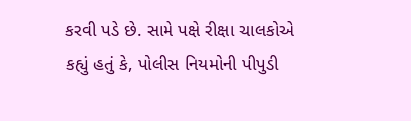કરવી પડે છે. સામે પક્ષે રીક્ષા ચાલકોએ કહ્યું હતું કે, પોલીસ નિયમોની પીપુડી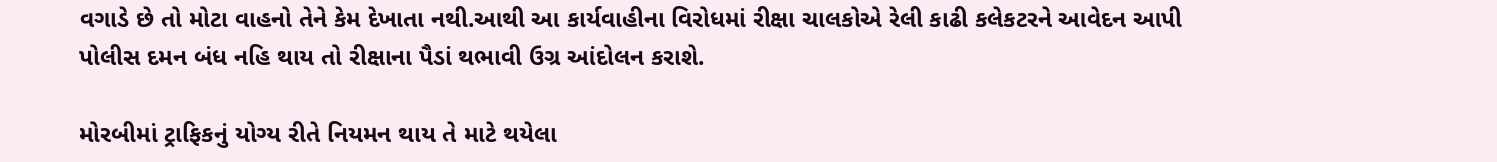વગાડે છે તો મોટા વાહનો તેને કેમ દેખાતા નથી.આથી આ કાર્યવાહીના વિરોધમાં રીક્ષા ચાલકોએ રેલી કાઢી કલેકટરને આવેદન આપી પોલીસ દમન બંધ નહિ થાય તો રીક્ષાના પૈડાં થભાવી ઉગ્ર આંદોલન કરાશે.

મોરબીમાં ટ્રાફિકનું યોગ્ય રીતે નિયમન થાય તે માટે થયેલા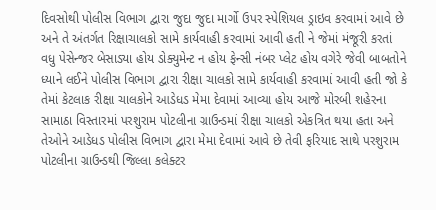દિવસોથી પોલીસ વિભાગ દ્વારા જુદા જુદા માર્ગો ઉપર સ્પેશિયલ ડ્રાઇવ કરવામાં આવે છે અને તે અંતર્ગત રિક્ષાચાલકો સામે કાર્યવાહી કરવામાં આવી હતી ને જેમાં મંજૂરી કરતાં વધુ પેસેન્જર બેસાડ્યા હોય ડોક્યુમેન્ટ ન હોય ફેન્સી નંબર પ્લેટ હોય વગેરે જેવી બાબતોને ધ્યાને લઈને પોલીસ વિભાગ દ્વારા રીક્ષા ચાલકો સામે કાર્યવાહી કરવામાં આવી હતી જો કે તેમાં કેટલાક રીક્ષા ચાલકોને આડેધડ મેમા દેવામાં આવ્યા હોય આજે મોરબી શહેરના સામાઠા વિસ્તારમાં પરશુરામ પોટલીના ગ્રાઉન્ડમાં રીક્ષા ચાલકો એકત્રિત થયા હતા અને તેઓને આડેધડ પોલીસ વિભાગ દ્વારા મેમા દેવામાં આવે છે તેવી ફરિયાદ સાથે પરશુરામ પોટલીના ગ્રાઉન્ડથી જિલ્લા કલેક્ટર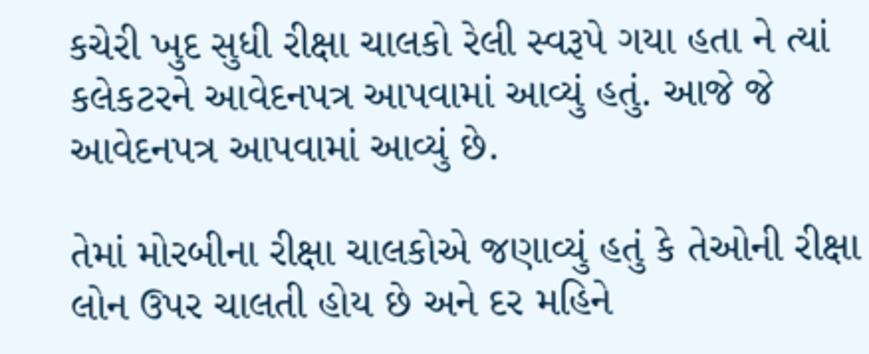કચેરી ખુદ સુધી રીક્ષા ચાલકો રેલી સ્વરૂપે ગયા હતા ને ત્યાં કલેકટરને આવેદનપત્ર આપવામાં આવ્યું હતું. આજે જે આવેદનપત્ર આપવામાં આવ્યું છે.

તેમાં મોરબીના રીક્ષા ચાલકોએ જણાવ્યું હતું કે તેઓની રીક્ષા લોન ઉપર ચાલતી હોય છે અને દર મહિને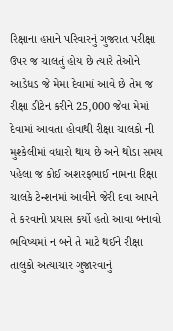રિક્ષાના હપ્તાને પરિવારનું ગુજરાત પરીક્ષા ઉપર જ ચાલતું હોય છે ત્યારે તેઓને આડેધડ જે મેમા દેવામાં આવે છે તેમ જ રીક્ષા ડીટેન કરીને 25,000 જેવા મેમાં દેવામાં આવતા હોવાથી રીક્ષા ચાલકો ની મુશ્કેલીમાં વધારો થાય છે અને થોડા સમય પહેલા જ કોઈ અશરફભાઈ નામના રિક્ષા ચાલકે ટેન્શનમાં આવીને જેરી દવા આપને તે કરવાનો પ્રયાસ કર્યો હતો આવા બનાવો ભવિષ્યમાં ન બને તે માટે થઈને રીક્ષા તાલુકો અત્યાચાર ગુજારવાનું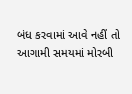બંધ કરવામાં આવે નહીં તો આગામી સમયમાં મોરબી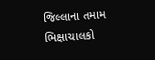જિલ્લાના તમામ ભિક્ષાચાલકો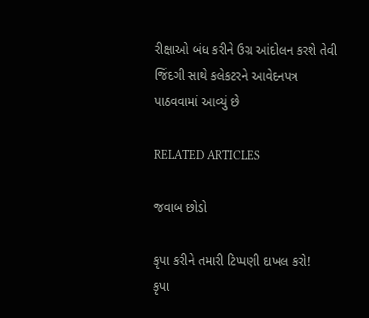રીક્ષાઓ બંધ કરીને ઉગ્ર આંદોલન કરશે તેવી જિંદગી સાથે કલેકટરને આવેદનપત્ર પાઠવવામાં આવ્યું છે

RELATED ARTICLES

જવાબ છોડો

કૃપા કરીને તમારી ટિપ્પણી દાખલ કરો!
કૃપા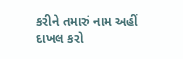કરીને તમારું નામ અહીં દાખલ કરો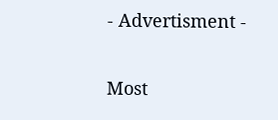- Advertisment -

Most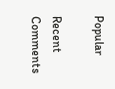Popular

Recent Comments